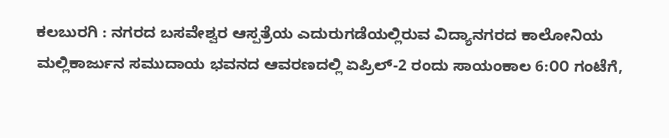ಕಲಬುರಗಿ : ನಗರದ ಬಸವೇಶ್ವರ ಆಸ್ಪತ್ರೆಯ ಎದುರುಗಡೆಯಲ್ಲಿರುವ ವಿದ್ಯಾನಗರದ ಕಾಲೋನಿಯ ಮಲ್ಲಿಕಾರ್ಜುನ ಸಮುದಾಯ ಭವನದ ಆವರಣದಲ್ಲಿ ಏಪ್ರಿಲ್-2 ರಂದು ಸಾಯಂಕಾಲ 6:೦೦ ಗಂಟೆಗೆ,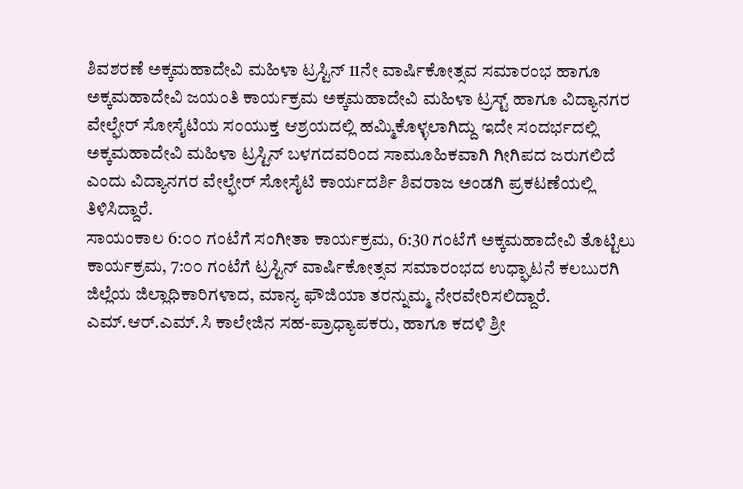ಶಿವಶರಣೆ ಅಕ್ಕಮಹಾದೇವಿ ಮಹಿಳಾ ಟ್ರಸ್ಟಿನ್ 11ನೇ ವಾರ್ಷಿಕೋತ್ಸವ ಸಮಾರಂಭ ಹಾಗೂ ಅಕ್ಕಮಹಾದೇವಿ ಜಯಂತಿ ಕಾರ್ಯಕ್ರಮ ಅಕ್ಕಮಹಾದೇವಿ ಮಹಿಳಾ ಟ್ರಸ್ಟ್ ಹಾಗೂ ವಿದ್ಯಾನಗರ ವೇಲ್ಫೇರ್ ಸೋಸೈಟಿಯ ಸಂಯುಕ್ತ ಆಶ್ರಯದಲ್ಲಿ ಹಮ್ಮಿಕೊಳ್ಳಲಾಗಿದ್ದು ಇದೇ ಸಂದರ್ಭದಲ್ಲಿ ಅಕ್ಕಮಹಾದೇವಿ ಮಹಿಳಾ ಟ್ರಸ್ಟಿನ್ ಬಳಗದವರಿಂದ ಸಾಮೂಹಿಕವಾಗಿ ಗೀಗಿಪದ ಜರುಗಲಿದೆ ಎಂದು ವಿದ್ಯಾನಗರ ವೇಲ್ಫೇರ್ ಸೋಸೈಟಿ ಕಾರ್ಯದರ್ಶಿ ಶಿವರಾಜ ಅಂಡಗಿ ಪ್ರಕಟಣೆಯಲ್ಲಿ ತಿಳಿಸಿದ್ದಾರೆ.
ಸಾಯಂಕಾಲ 6:೦೦ ಗಂಟೆಗೆ ಸಂಗೀತಾ ಕಾರ್ಯಕ್ರಮ, 6:30 ಗಂಟೆಗೆ ಅಕ್ಕಮಹಾದೇವಿ ತೊಟ್ಟಿಲು ಕಾರ್ಯಕ್ರಮ, 7:೦೦ ಗಂಟೆಗೆ ಟ್ರಸ್ಟಿನ್ ವಾರ್ಷಿಕೋತ್ಸವ ಸಮಾರಂಭದ ಉಧ್ಘಾಟನೆ ಕಲಬುರಗಿ ಜಿಲ್ಲೆಯ ಜಿಲ್ಲಾಧಿಕಾರಿಗಳಾದ, ಮಾನ್ಯ ಫೌಜಿಯಾ ತರನ್ನುಮ್ಮ ನೇರವೇರಿಸಲಿದ್ದಾರೆ. ಎಮ್.ಆರ್.ಎಮ್.ಸಿ ಕಾಲೇಜಿನ ಸಹ-ಪ್ರಾಧ್ಯಾಪಕರು, ಹಾಗೂ ಕದಳಿ ಶ್ರೀ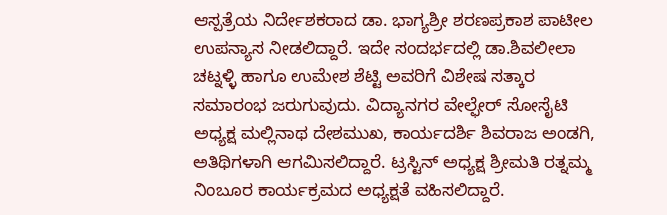ಆಸ್ಪತ್ರೆಯ ನಿರ್ದೇಶಕರಾದ ಡಾ. ಭಾಗ್ಯಶ್ರೀ ಶರಣಪ್ರಕಾಶ ಪಾಟೀಲ ಉಪನ್ಯಾಸ ನೀಡಲಿದ್ದಾರೆ. ಇದೇ ಸಂದರ್ಭದಲ್ಲಿ ಡಾ.ಶಿವಲೀಲಾ ಚಟ್ನಳ್ಳಿ ಹಾಗೂ ಉಮೇಶ ಶೆಟ್ಟಿ ಅವರಿಗೆ ವಿಶೇಷ ಸತ್ಕಾರ ಸಮಾರಂಭ ಜರುಗುವುದು. ವಿದ್ಯಾನಗರ ವೇಲ್ಫೇರ್ ಸೋಸೈಟಿ ಅಧ್ಯಕ್ಷ ಮಲ್ಲಿನಾಥ ದೇಶಮುಖ, ಕಾರ್ಯದರ್ಶಿ ಶಿವರಾಜ ಅಂಡಗಿ, ಅತಿಥಿಗಳಾಗಿ ಆಗಮಿಸಲಿದ್ದಾರೆ. ಟ್ರಸ್ಟಿನ್ ಅಧ್ಯಕ್ಷ ಶ್ರೀಮತಿ ರತ್ನಮ್ಮ ನಿಂಬೂರ ಕಾರ್ಯಕ್ರಮದ ಅಧ್ಯಕ್ಷತೆ ವಹಿಸಲಿದ್ದಾರೆ.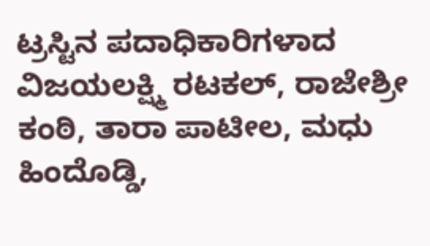ಟ್ರಸ್ಟಿನ ಪದಾಧಿಕಾರಿಗಳಾದ ವಿಜಯಲಕ್ಷ್ಮಿ ರಟಕಲ್, ರಾಜೇಶ್ರೀ ಕಂಠಿ, ತಾರಾ ಪಾಟೀಲ, ಮಧು ಹಿಂದೊಡ್ಡಿ,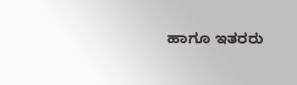ಹಾಗೂ ಇತರರು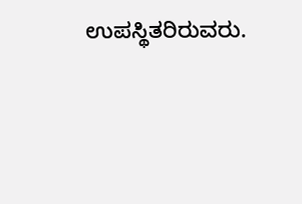ಉಪಸ್ಥಿತರಿರುವರು.